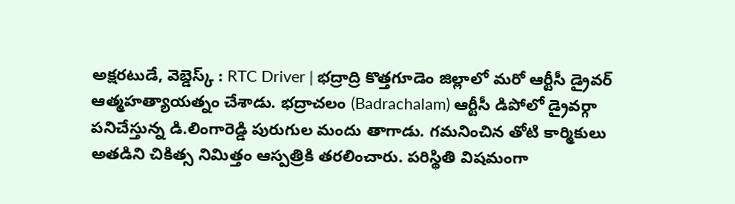అక్షరటుడే, వెబ్డెస్క్ : RTC Driver | భద్రాద్రి కొత్తగూడెం జిల్లాలో మరో ఆర్టీసీ డ్రైవర్ ఆత్మహత్యాయత్నం చేశాడు. భద్రాచలం (Badrachalam) ఆర్టీసీ డిపోలో డ్రైవర్గా పనిచేస్తున్న డి.లింగారెడ్డి పురుగుల మందు తాగాడు. గమనించిన తోటి కార్మికులు అతడిని చికిత్స నిమిత్తం ఆస్పత్రికి తరలించారు. పరిస్థితి విషమంగా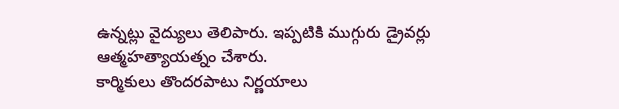ఉన్నట్లు వైద్యులు తెలిపారు. ఇప్పటికి ముగ్గురు డ్రైవర్లు ఆత్మహత్యాయత్నం చేశారు.
కార్మికులు తొందరపాటు నిర్ణయాలు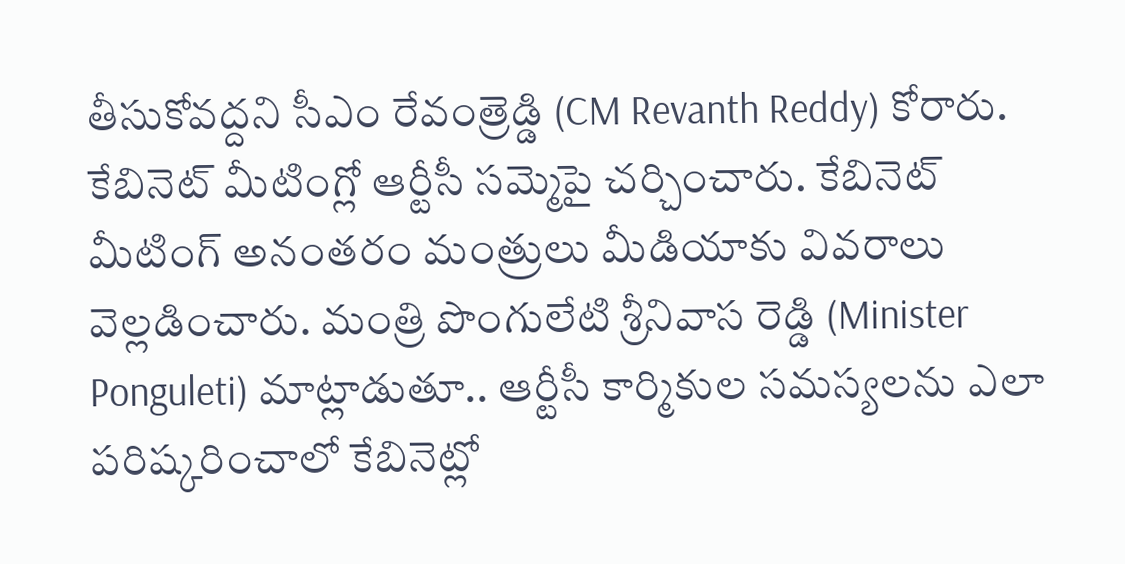తీసుకోవద్దని సీఎం రేవంత్రెడ్డి (CM Revanth Reddy) కోరారు. కేబినెట్ మీటింగ్లో ఆర్టీసీ సమ్మెపై చర్చించారు. కేబినెట్ మీటింగ్ అనంతరం మంత్రులు మీడియాకు వివరాలు వెల్లడించారు. మంత్రి పొంగులేటి శ్రీనివాస రెడ్డి (Minister Ponguleti) మాట్లాడుతూ.. ఆర్టీసీ కార్మికుల సమస్యలను ఎలా పరిష్కరించాలో కేబినెట్లో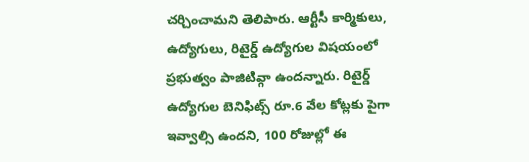చర్చించామని తెలిపారు. ఆర్టీసీ కార్మికులు, ఉద్యోగులు, రిటైర్డ్ ఉద్యోగుల విషయంలో ప్రభుత్వం పాజిటివ్గా ఉందన్నారు. రిటైర్డ్ ఉద్యోగుల బెనిఫిట్స్ రూ.6 వేల కోట్లకు పైగా ఇవ్వాల్సి ఉందని, 100 రోజుల్లో ఈ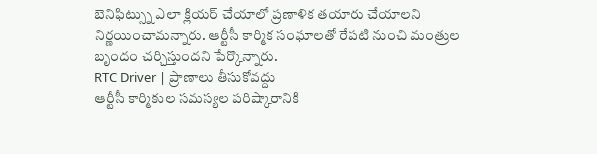బెనిఫిట్స్ను ఎలా క్లియర్ చేయాలో ప్రణాళిక తయారు చేయాలని నిర్ణయించామన్నారు. ఆర్టీసీ కార్మిక సంఘాలతో రేపటి నుంచి మంత్రుల బృందం చర్చిస్తుందని పేర్కొన్నారు.
RTC Driver | ప్రాణాలు తీసుకోవద్దు
ఆర్టీసీ కార్మికుల సమస్యల పరిష్కారానికి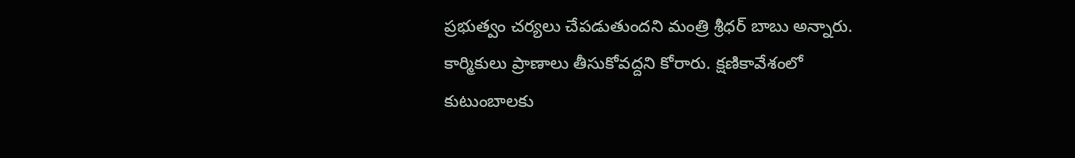ప్రభుత్వం చర్యలు చేపడుతుందని మంత్రి శ్రీధర్ బాబు అన్నారు. కార్మికులు ప్రాణాలు తీసుకోవద్దని కోరారు. క్షణికావేశంలో కుటుంబాలకు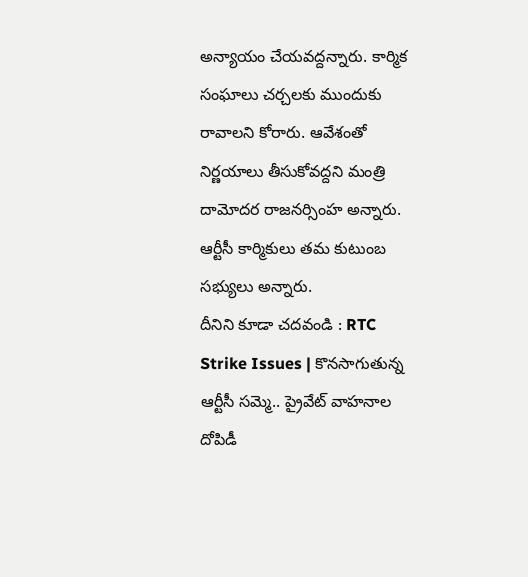అన్యాయం చేయవద్దన్నారు. కార్మిక సంఘాలు చర్చలకు ముందుకు రావాలని కోరారు. ఆవేశంతో నిర్ణయాలు తీసుకోవద్దని మంత్రి దామోదర రాజనర్సింహ అన్నారు. ఆర్టీసీ కార్మికులు తమ కుటుంబ సభ్యులు అన్నారు.
దీనిని కూడా చదవండి : RTC Strike Issues | కొనసాగుతున్న ఆర్టీసీ సమ్మె.. ప్రైవేట్ వాహనాల దోపిడీ